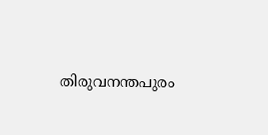തിരുവനന്തപുരം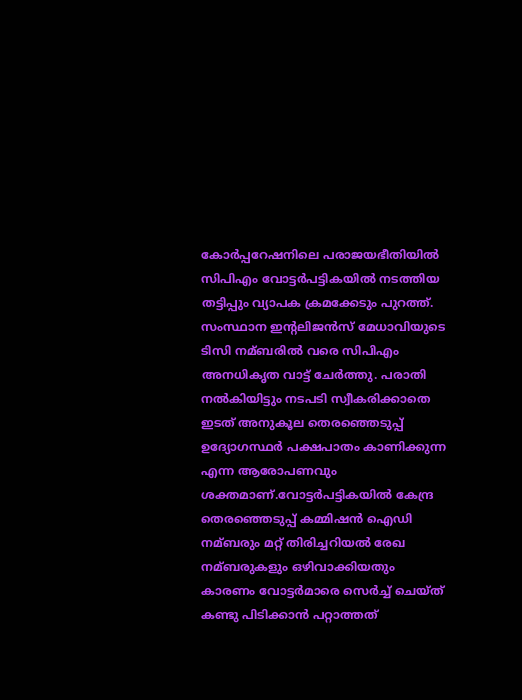കോര്‍പ്പറേഷനിലെ പരാജയഭീതിയില്‍ സിപിഎം വോട്ടര്‍പട്ടികയില്‍ നടത്തിയ തട്ടിപ്പും വ്യാപക ക്രമക്കേടും പുറത്ത്. സംസ്ഥാന ഇന്റലിജന്‍സ് മേധാവിയുടെ ടിസി നമ്ബരില്‍ വരെ സിപിഎം അനധികൃത വാട്ട് ചേര്‍ത്തു. പരാതി നല്‍കിയിട്ടും നടപടി സ്വീകരിക്കാതെ ഇടത് അനുകൂല തെരഞ്ഞെടുപ്പ് ഉദ്യോഗസ്ഥര്‍ പക്ഷപാതം കാണിക്കുന്ന എന്ന ആരോപണവും ശക്തമാണ്.വോട്ടര്‍പട്ടികയില്‍ കേന്ദ്ര തെരഞ്ഞെടുപ്പ് കമ്മിഷന്‍ ഐഡി നമ്ബരും മറ്റ് തിരിച്ചറിയല്‍ രേഖ നമ്ബരുകളും ഒഴിവാക്കിയതും കാരണം വോട്ടര്‍മാരെ സെര്‍ച്ച്‌ ചെയ്ത് കണ്ടു പിടിക്കാന്‍ പറ്റാത്തത്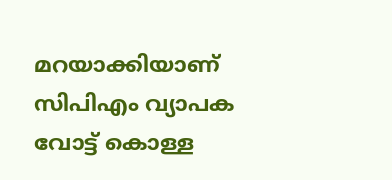മറയാക്കിയാണ് സിപിഎം വ്യാപക വോട്ട് കൊള്ള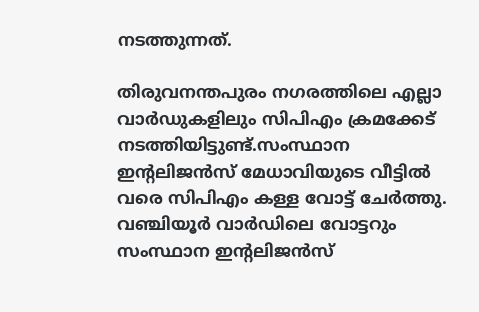നടത്തുന്നത്.

തിരുവനന്തപുരം നഗരത്തിലെ എല്ലാ വാര്‍ഡുകളിലും സിപിഎം ക്രമക്കേട് നടത്തിയിട്ടുണ്ട്.സംസ്ഥാന ഇന്റലിജന്‍സ് മേധാവിയുടെ വീട്ടില്‍ വരെ സിപിഎം കള്ള വോട്ട് ചേര്‍ത്തു. വഞ്ചിയൂര്‍ വാര്‍ഡിലെ വോട്ടറും സംസ്ഥാന ഇന്റലിജന്‍സ്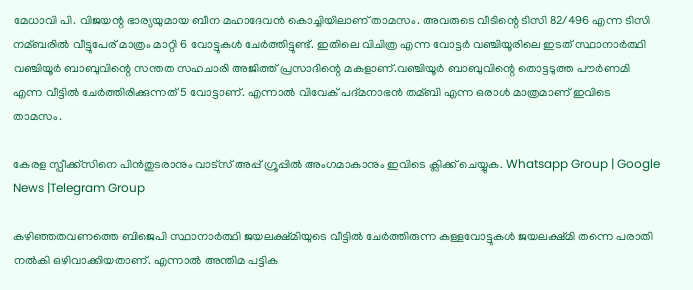മേധാവി പി. വിജയന്റ ഭാര്യയുമായ ബീന മഹാദേവന്‍ കൊച്ചിയിലാണ് താമസം. അവരുടെ വീടിന്റെ ടിസി 82/496 എന്ന ടിസി നമ്ബരില്‍ വീട്ടുപേര് മാത്രം മാറ്റി 6 വോട്ടുകള്‍ ചേര്‍ത്തിട്ടുണ്ട്. ഇതിലെ വിചിത്ര എന്ന വോട്ടര്‍ വഞ്ചിയൂരിലെ ഇടത് സ്ഥാനാര്‍ത്ഥി വഞ്ചിയൂര്‍ ബാബുവിന്റെ സന്തത സഹചാരി അജിത്ത് പ്രസാദിന്റെ മകളാണ്.വഞ്ചിയൂര്‍ ബാബുവിന്റെ തൊട്ടടുത്ത പൗര്‍ണമി എന്ന വീട്ടില്‍ ചേര്‍ത്തിരിക്കുന്നത് 5 വോട്ടാണ്. എന്നാല്‍ വിവേക് പദ്മനാഭന്‍ തമ്ബി എന്ന ഒരാള്‍ മാത്രമാണ് ഇവിടെ താമസം.

കേരള സ്പീക്ക്സിനെ പിൻതുടരാനും വാട്സ് അപ്പ് ഗ്രൂപ്പിൽ അംഗമാകാനും ഇവിടെ ക്ലിക്ക് ചെയ്യുക. Whatsapp Group | Google News |Telegram Group

കഴിഞ്ഞതവണത്തെ ബിജെപി സ്ഥാനാര്‍ത്ഥി ജയലക്ഷ്മിയുടെ വീട്ടില്‍ ചേര്‍ത്തിരുന്ന കള്ളവോട്ടുകള്‍ ജയലക്ഷ്മി തന്നെ പരാതി നല്‍കി ഒഴിവാക്കിയതാണ്. എന്നാല്‍ അന്തിമ പട്ടിക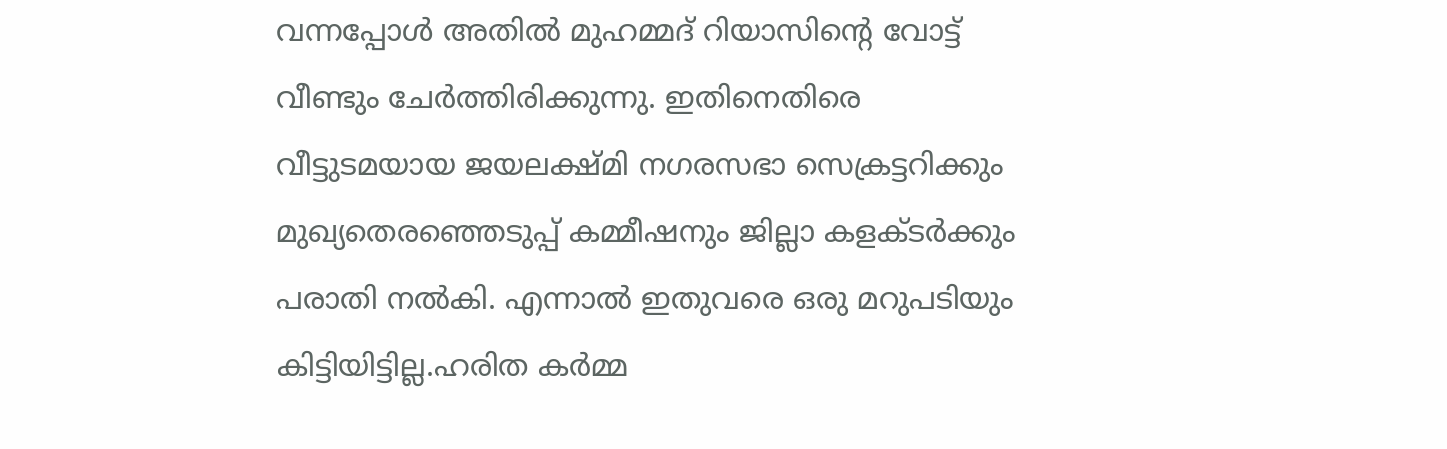വന്നപ്പോള്‍ അതില്‍ മുഹമ്മദ് റിയാസിന്റെ വോട്ട് വീണ്ടും ചേര്‍ത്തിരിക്കുന്നു. ഇതിനെതിരെ വീട്ടുടമയായ ജയലക്ഷ്മി നഗരസഭാ സെക്രട്ടറിക്കും മുഖ്യതെരഞ്ഞെടുപ്പ് കമ്മീഷനും ജില്ലാ കളക്ടര്‍ക്കും പരാതി നല്‍കി. എന്നാല്‍ ഇതുവരെ ഒരു മറുപടിയും കിട്ടിയിട്ടില്ല.ഹരിത കര്‍മ്മ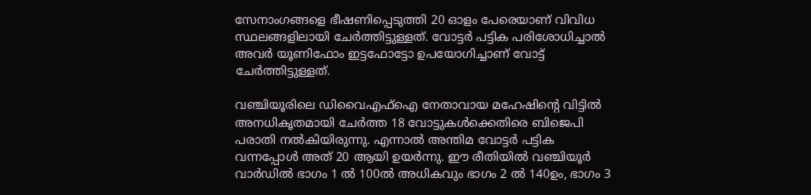സേനാംഗങ്ങളെ ഭീഷണിപ്പെടുത്തി 20 ഓളം പേരെയാണ് വിവിധ സ്ഥലങ്ങളിലായി ചേര്‍ത്തിട്ടുള്ളത്. വോട്ടര്‍ പട്ടിക പരിശോധിച്ചാല്‍ അവര്‍ യൂണിഫോം ഇട്ടഫോട്ടോ ഉപയോഗിച്ചാണ് വോട്ട് ചേര്‍ത്തിട്ടുള്ളത്.

വഞ്ചിയൂരിലെ ഡിവൈഎഫ്‌ഐ നേതാവായ മഹേഷിന്റെ വിട്ടില്‍ അനധികൃതമായി ചേര്‍ത്ത 18 വോട്ടുകള്‍ക്കെതിരെ ബിജെപി പരാതി നല്‍കിയിരുന്നു. എന്നാല്‍ അന്തിമ വോട്ടര്‍ പട്ടിക വന്നപ്പോള്‍ അത് 20 ആയി ഉയര്‍ന്നു. ഈ രീതിയില്‍ വഞ്ചിയൂര്‍ വാര്‍ഡില്‍ ഭാഗം 1 ല്‍ 100ല്‍ അധികവും ഭാഗം 2 ല്‍ 140ഉം, ഭാഗം 3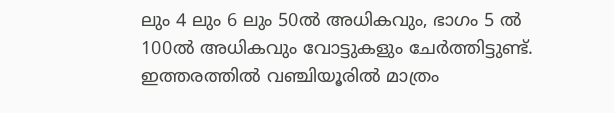ലും 4 ലും 6 ലും 50ല്‍ അധികവും, ഭാഗം 5 ല്‍ 100ല്‍ അധികവും വോട്ടുകളും ചേര്‍ത്തിട്ടുണ്ട്. ഇത്തരത്തില്‍ വഞ്ചിയൂരില്‍ മാത്രം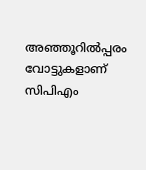അഞ്ഞൂറില്‍പ്പരം വോട്ടുകളാണ് സിപിഎം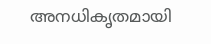അനധികൃതമായി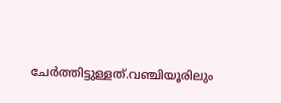ചേര്‍ത്തിട്ടുള്ളത്.വഞ്ചിയൂരിലും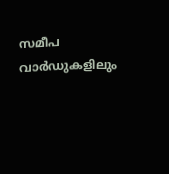സമീപ വാര്‍ഡുകളിലും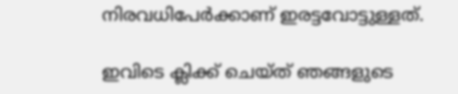നിരവധിപേര്‍ക്കാണ് ഇരട്ടവോട്ടുള്ളത്.

ഇവിടെ ക്ലിക്ക് ചെയ്ത് ഞങ്ങളുടെ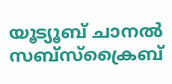യൂട്യൂബ് ചാനൽ സബ്സ്ക്രൈബ്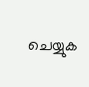ചെയ്യുക